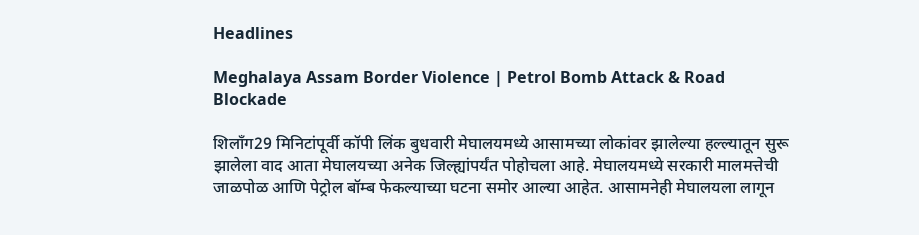Headlines

Meghalaya Assam Border Violence | Petrol Bomb Attack & Road Blockade

शिलॉंग29 मिनिटांपूर्वी कॉपी लिंक बुधवारी मेघालयमध्ये आसामच्या लोकांवर झालेल्या हल्ल्यातून सुरू झालेला वाद आता मेघालयच्या अनेक जिल्ह्यांपर्यंत पोहोचला आहे. मेघालयमध्ये सरकारी मालमत्तेची जाळपोळ आणि पेट्रोल बॉम्ब फेकल्याच्या घटना समोर आल्या आहेत. आसामनेही मेघालयला लागून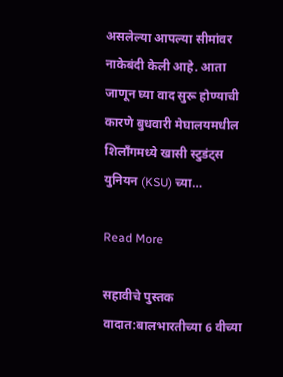असलेल्या आपल्या सीमांवर नाकेबंदी केली आहे. आता जाणून घ्या वाद सुरू होण्याची कारणे बुधवारी मेघालयमधील शिलाँगमध्ये खासी स्टुडंट्स युनियन (KSU) च्या…

Read More

सहावीचे पुस्तक वादात:बालभारतीच्या 6 वीच्या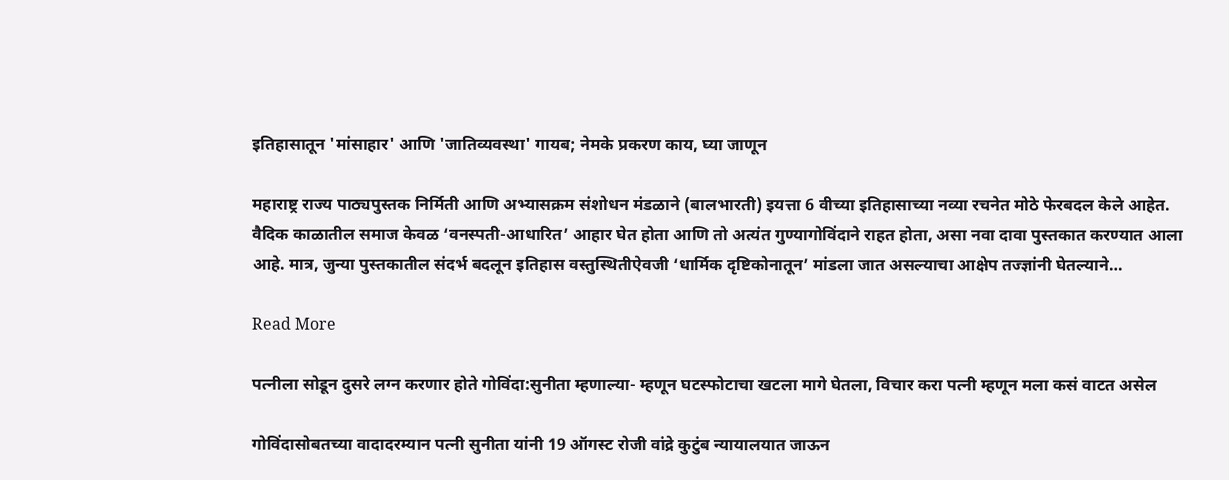इतिहासातून 'मांसाहार' आणि 'जातिव्यवस्था' गायब; नेमके प्रकरण काय, घ्या जाणून

महाराष्ट्र राज्य पाठ्यपुस्तक निर्मिती आणि अभ्यासक्रम संशोधन मंडळाने (बालभारती) इयत्ता 6 वीच्या इतिहासाच्या नव्या रचनेत मोठे फेरबदल केले आहेत. वैदिक काळातील समाज केवळ ‘वनस्पती-आधारित’ आहार घेत होता आणि तो अत्यंत गुण्यागोविंदाने राहत होता, असा नवा दावा पुस्तकात करण्यात आला आहे. मात्र, जुन्या पुस्तकातील संदर्भ बदलून इतिहास वस्तुस्थितीऐवजी ‘धार्मिक दृष्टिकोनातून’ मांडला जात असल्याचा आक्षेप तज्ज्ञांनी घेतल्याने…

Read More

पत्नीला सोडून दुसरे लग्न करणार होते गोविंदा:सुनीता म्हणाल्या- म्हणून घटस्फोटाचा खटला मागे घेतला, विचार करा पत्नी म्हणून मला कसं वाटत असेल

गोविंदासोबतच्या वादादरम्यान पत्नी सुनीता यांनी 19 ऑगस्ट रोजी वांद्रे कुटुंब न्यायालयात जाऊन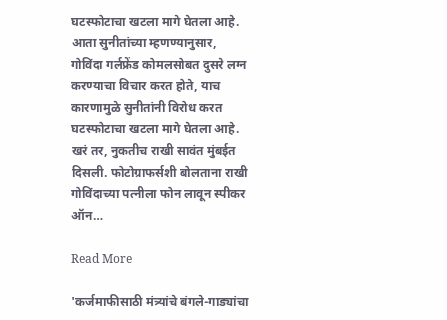घटस्फोटाचा खटला मागे घेतला आहे. आता सुनीतांच्या म्हणण्यानुसार, गोविंदा गर्लफ्रेंड कोमलसोबत दुसरे लग्न करण्याचा विचार करत होते, याच कारणामुळे सुनीतांनी विरोध करत घटस्फोटाचा खटला मागे घेतला आहे. खरं तर, नुकतीच राखी सावंत मुंबईत दिसली. फोटोग्राफर्सशी बोलताना राखी गोविंदाच्या पत्नीला फोन लावून स्पीकर ऑन…

Read More

'कर्जमाफीसाठी मंत्र्यांचे बंगले-गाड्यांचा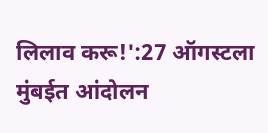लिलाव करू!':27 ऑगस्टला मुंबईत आंदोलन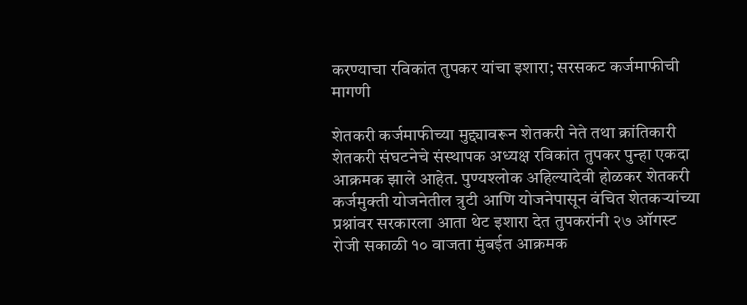करण्याचा रविकांत तुपकर यांचा इशारा; सरसकट कर्जमाफीची मागणी

शेतकरी कर्जमाफीच्या मुद्द्यावरून शेतकरी नेते तथा क्रांतिकारी शेतकरी संघटनेचे संस्थापक अध्यक्ष रविकांत तुपकर पुन्हा एकदा आक्रमक झाले आहेत. पुण्यश्लोक अहिल्यादेवी होळकर शेतकरी कर्जमुक्ती योजनेतील त्रुटी आणि योजनेपासून वंचित शेतकऱ्यांच्या प्रश्नांवर सरकारला आता थेट इशारा देत तुपकरांनी २७ ऑगस्ट रोजी सकाळी १० वाजता मुंबईत आक्रमक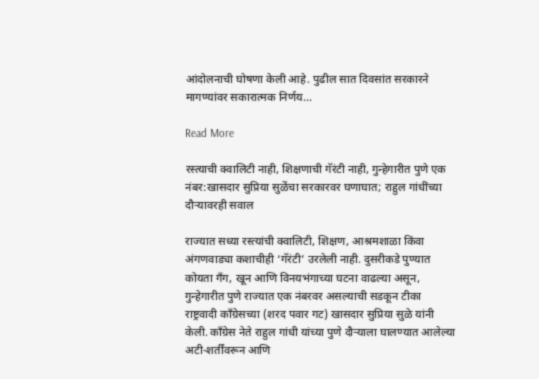आंदोलनाची घोषणा केली आहे. पुढील सात दिवसांत सरकारने मागण्यांवर सकारात्मक निर्णय…

Read More

रस्त्याची क्वालिटी नाही, शिक्षणाची गॅरंटी नाही, गुन्हेगारीत पुणे एक नंबर:खासदार सुप्रिया सुळेंचा सरकारवर घणाघात; राहुल गांधींच्या दौऱ्यावरही सवाल

राज्यात सध्या रस्त्यांची क्वालिटी, शिक्षण, आश्रमशाळा किंवा अंगणवाड्या कशाचीही ‘गॅरंटी’ उरलेली नाही. दुसरीकडे पुण्यात कोयता गँग, खून आणि विनयभंगाच्या घटना वाढल्या असून, गुन्हेगारीत पुणे राज्यात एक नंबरवर असल्याची सडकून टीका राष्ट्रवादी काँग्रेसच्या (शरद पवार गट) खासदार सुप्रिया सुळे यांनी केली. काँग्रेस नेते राहुल गांधी यांच्या पुणे दौऱ्याला घालण्यात आलेल्या अटी-शर्तींवरून आणि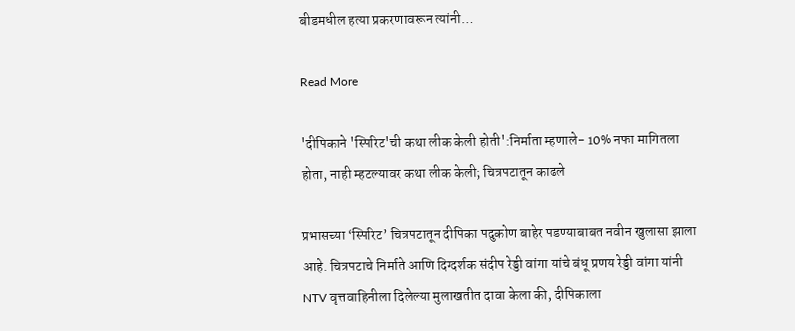बीडमधील हत्या प्रकरणावरून त्यांनी…

Read More

'दीपिकाने 'स्पिरिट'ची कथा लीक केली होती':निर्माता म्हणाले- 10% नफा मागितला होता, नाही म्हटल्यावर कथा लीक केली; चित्रपटातून काढले

प्रभासच्या ‘स्पिरिट’ चित्रपटातून दीपिका पदुकोण बाहेर पडण्याबाबत नवीन खुलासा झाला आहे. चित्रपटाचे निर्माते आणि दिग्दर्शक संदीप रेड्डी वांगा यांचे बंधू प्रणय रेड्डी वांगा यांनी NTV वृत्तवाहिनीला दिलेल्या मुलाखतीत दावा केला की, दीपिकाला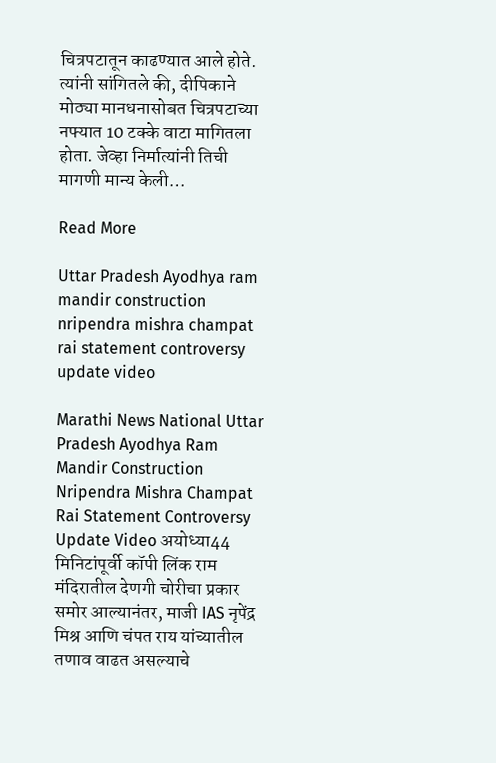चित्रपटातून काढण्यात आले होते. त्यांनी सांगितले की, दीपिकाने मोठ्या मानधनासोबत चित्रपटाच्या नफ्यात 10 टक्के वाटा मागितला होता. जेव्हा निर्मात्यांनी तिची मागणी मान्य केली…

Read More

Uttar Pradesh Ayodhya ram mandir construction nripendra mishra champat rai statement controversy update video

Marathi News National Uttar Pradesh Ayodhya Ram Mandir Construction Nripendra Mishra Champat Rai Statement Controversy Update Video अयोध्या44 मिनिटांपूर्वी कॉपी लिंक राम मंदिरातील देणगी चोरीचा प्रकार समोर आल्यानंतर, माजी IAS नृपेंद्र मिश्र आणि चंपत राय यांच्यातील तणाव वाढत असल्याचे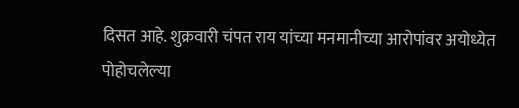दिसत आहे. शुक्रवारी चंपत राय यांच्या मनमानीच्या आरोपांवर अयोध्येत पोहोचलेल्या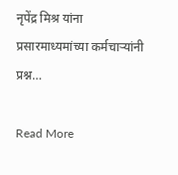नृपेंद्र मिश्र यांना प्रसारमाध्यमांच्या कर्मचाऱ्यांनी प्रश्न…

Read More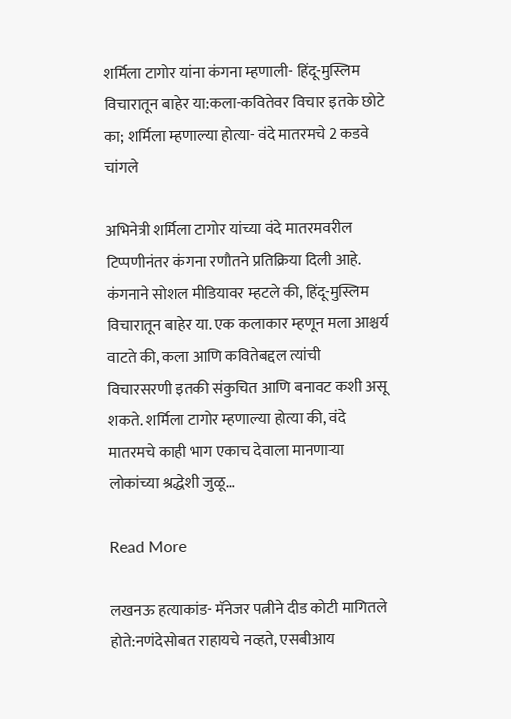शर्मिला टागोर यांना कंगना म्हणाली- हिंदू-मुस्लिम विचारातून बाहेर या:कला-कवितेवर विचार इतके छोटे का; शर्मिला म्हणाल्या होत्या- वंदे मातरमचे 2 कडवे चांगले

अभिनेत्री शर्मिला टागोर यांच्या वंदे मातरमवरील टिप्पणीनंतर कंगना रणौतने प्रतिक्रिया दिली आहे. कंगनाने सोशल मीडियावर म्हटले की, हिंदू-मुस्लिम विचारातून बाहेर या. एक कलाकार म्हणून मला आश्चर्य वाटते की, कला आणि कवितेबद्दल त्यांची विचारसरणी इतकी संकुचित आणि बनावट कशी असू शकते. शर्मिला टागोर म्हणाल्या होत्या की, वंदे मातरमचे काही भाग एकाच देवाला मानणाऱ्या लोकांच्या श्रद्धेशी जुळू…

Read More

लखनऊ हत्याकांड- मॅनेजर पत्नीने दीड कोटी मागितले होते:नणंदेसोबत राहायचे नव्हते, एसबीआय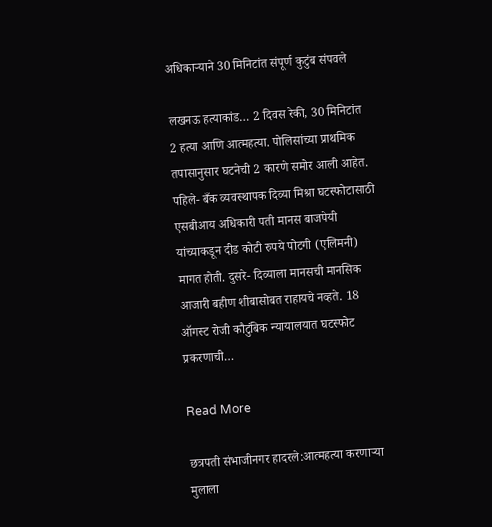अधिकाऱ्याने 30 मिनिटांत संपूर्ण कुटुंब संपवले

लखनऊ हत्याकांड… 2 दिवस रेकी, 30 मिनिटांत 2 हत्या आणि आत्महत्या. पोलिसांच्या प्राथमिक तपासानुसार घटनेची 2 कारणे समोर आली आहेत. पहिले- बँक व्यवस्थापक दिव्या मिश्रा घटस्फोटासाठी एसबीआय अधिकारी पती मानस बाजपेयी यांच्याकडून दीड कोटी रुपये पोटगी (एलिमनी) मागत होती. दुसरे- दिव्याला मानसची मानसिक आजारी बहीण शीबासोबत राहायचे नव्हते. 18 ऑगस्ट रोजी कौटुंबिक न्यायालयात घटस्फोट प्रकरणाची…

Read More

छत्रपती संभाजीनगर हादरले:आत्महत्या करणाऱ्या मुलाला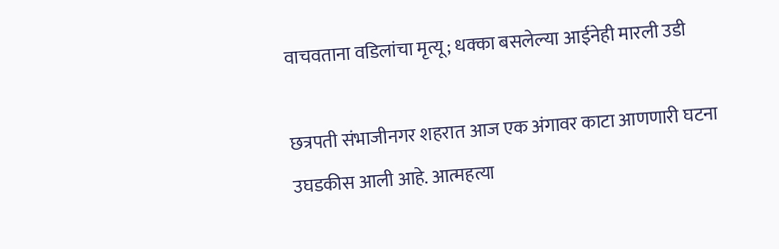वाचवताना वडिलांचा मृत्यू; धक्का बसलेल्या आईनेही मारली उडी

छत्रपती संभाजीनगर शहरात आज एक अंगावर काटा आणणारी घटना उघडकीस आली आहे. आत्महत्या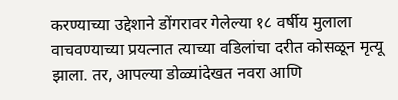करण्याच्या उद्देशाने डोंगरावर गेलेल्या १८ वर्षीय मुलाला वाचवण्याच्या प्रयत्नात त्याच्या वडिलांचा दरीत कोसळून मृत्यू झाला. तर, आपल्या डोळ्यांदेखत नवरा आणि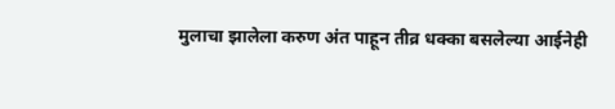मुलाचा झालेला करुण अंत पाहून तीव्र धक्का बसलेल्या आईनेही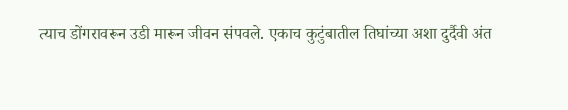त्याच डोंगरावरून उडी मारून जीवन संपवले. एकाच कुटुंबातील तिघांच्या अशा दुर्दैवी अंत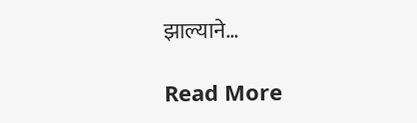झाल्याने…

Read More